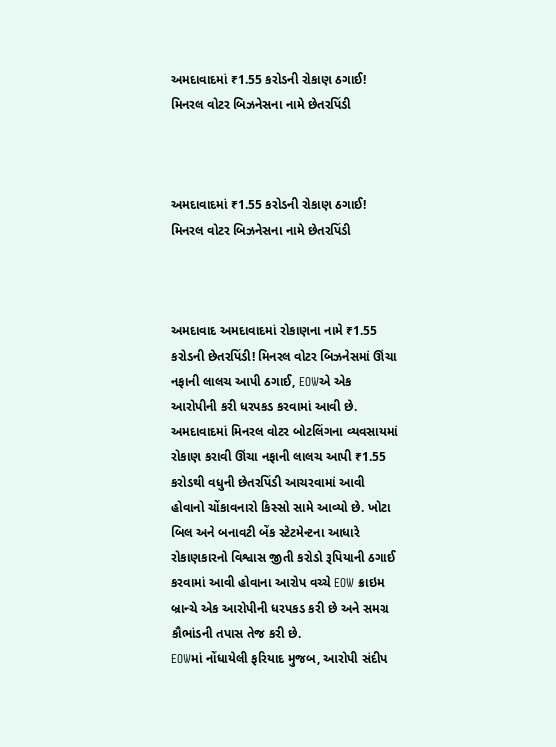અમદાવાદમાં ₹1.55 કરોડની રોકાણ ઠગાઈ! મિનરલ વોટર બિઝનેસના નામે છેતરપિંડી



અમદાવાદમાં ₹1.55 કરોડની રોકાણ ઠગાઈ! મિનરલ વોટર બિઝનેસના નામે છેતરપિંડી



અમદાવાદ અમદાવાદમાં રોકાણના નામે ₹1.55 કરોડની છેતરપિંડી! મિનરલ વોટર બિઝનેસમાં ઊંચા નફાની લાલચ આપી ઠગાઈ, EOWએ એક આરોપીની કરી ધરપકડ કરવામાં આવી છે.
અમદાવાદમાં મિનરલ વોટર બોટલિંગના વ્યવસાયમાં રોકાણ કરાવી ઊંચા નફાની લાલચ આપી ₹1.55 કરોડથી વધુની છેતરપિંડી આચરવામાં આવી હોવાનો ચોંકાવનારો કિસ્સો સામે આવ્યો છે. ખોટા બિલ અને બનાવટી બેંક સ્ટેટમેન્ટના આધારે રોકાણકારનો વિશ્વાસ જીતી કરોડો રૂપિયાની ઠગાઈ કરવામાં આવી હોવાના આરોપ વચ્ચે EOW ક્રાઇમ બ્રાન્ચે એક આરોપીની ધરપકડ કરી છે અને સમગ્ર કૌભાંડની તપાસ તેજ કરી છે.
EOWમાં નોંધાયેલી ફરિયાદ મુજબ, આરોપી સંદીપ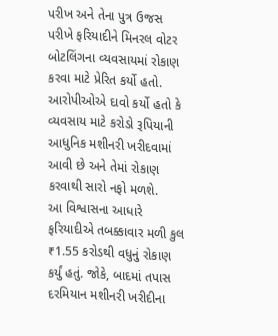પરીખ અને તેના પુત્ર ઉજસ પરીખે ફરિયાદીને મિનરલ વોટર બોટલિંગના વ્યવસાયમાં રોકાણ કરવા માટે પ્રેરિત કર્યો હતો. આરોપીઓએ દાવો કર્યો હતો કે વ્યવસાય માટે કરોડો રૂપિયાની આધુનિક મશીનરી ખરીદવામાં આવી છે અને તેમાં રોકાણ કરવાથી સારો નફો મળશે.
આ વિશ્વાસના આધારે ફરિયાદીએ તબક્કાવાર મળી કુલ ₹1.55 કરોડથી વધુનું રોકાણ કર્યું હતું. જોકે, બાદમાં તપાસ દરમિયાન મશીનરી ખરીદીના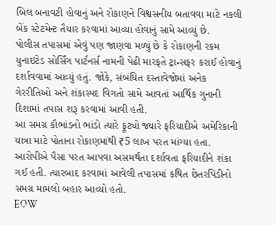બિલ બનાવટી હોવાનું અને રોકાણને વિશ્વસનીય બતાવવા માટે નકલી બેંક સ્ટેટમેન્ટ તૈયાર કરવામાં આવ્યા હોવાનું સામે આવ્યું છે.
પોલીસ તપાસમાં એવું પણ જાણવા મળ્યું છે કે રોકાણની રકમ યુનાઇટેડ સોર્સિંગ પાર્ટનર્સ નામની પેઢી મારફતે ટ્રાન્સફર કરાઈ હોવાનું દર્શાવવામાં આવ્યું હતું. જોકે, સંબંધિત દસ્તાવેજોમાં અનેક ગેરરીતિઓ અને શંકાસ્પદ વિગતો સામે આવતાં આર્થિક ગુનાની દિશામાં તપાસ શરૂ કરવામાં આવી હતી.
આ સમગ્ર કૌભાંડનો ભાંડો ત્યારે ફૂટ્યો જ્યારે ફરિયાદીએ અમેરિકાની યાત્રા માટે પોતાના રોકાણમાંથી ₹5 લાખ પરત માંગ્યા હતા. આરોપીએ પૈસા પરત આપવા અસમર્થતા દર્શાવતા ફરિયાદીને શંકા ગઈ હતી. ત્યારબાદ કરવામાં આવેલી તપાસમાં કથિત છેતરપિંડીનો સમગ્ર મામલો બહાર આવ્યો હતો.
EOW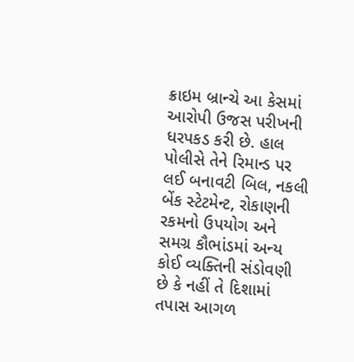ક્રાઇમ બ્રાન્ચે આ કેસમાં આરોપી ઉજસ પરીખની ધરપકડ કરી છે. હાલ પોલીસે તેને રિમાન્ડ પર લઈ બનાવટી બિલ, નકલી બેંક સ્ટેટમેન્ટ, રોકાણની રકમનો ઉપયોગ અને સમગ્ર કૌભાંડમાં અન્ય કોઈ વ્યક્તિની સંડોવણી છે કે નહીં તે દિશામાં તપાસ આગળ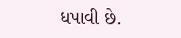ધપાવી છે.